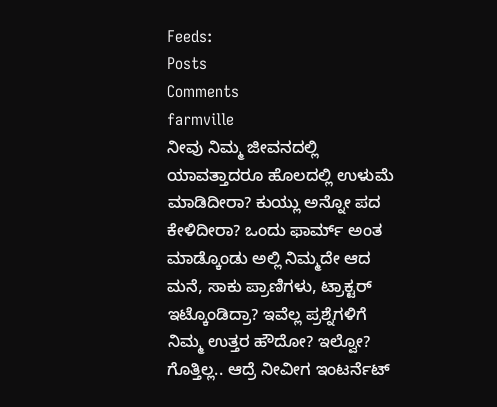Feeds:
Posts
Comments
farmville
ನೀವು ನಿಮ್ಮ ಜೀವನದಲ್ಲಿ ಯಾವತ್ತಾದರೂ ಹೊಲದಲ್ಲಿ ಉಳುಮೆ ಮಾಡಿದೀರಾ? ಕುಯ್ಲು ಅನ್ನೋ ಪದ ಕೇಳಿದೀರಾ? ಒಂದು ಫಾರ್ಮ್ ಅಂತ ಮಾಡ್ಕೊಂಡು ಅಲ್ಲಿ ನಿಮ್ಮದೇ ಆದ ಮನೆ, ಸಾಕು ಪ್ರಾಣಿಗಳು, ಟ್ರಾಕ್ಟರ್ ಇಟ್ಕೊಂಡಿದ್ರಾ? ಇವೆಲ್ಲ ಪ್ರಶ್ನೆಗಳಿಗೆ ನಿಮ್ಮ ಉತ್ತರ ಹೌದೋ? ಇಲ್ವೋ? ಗೊತ್ತಿಲ್ಲ.. ಆದ್ರೆ ನೀವೀಗ ಇಂಟರ್ನೆಟ್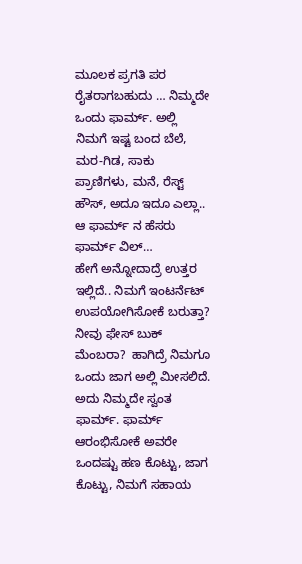ಮೂಲಕ ಪ್ರಗತಿ ಪರ ರೈತರಾಗಬಹುದು … ನಿಮ್ಮದೇ ಒಂದು ಫಾರ್ಮ್. ಅಲ್ಲಿ ನಿಮಗೆ ಇಷ್ಟ ಬಂದ ಬೆಲೆ, ಮರ-ಗಿಡ, ಸಾಕು ಪ್ರಾಣಿಗಳು, ಮನೆ, ರೆಸ್ಟ್ ಹೌಸ್, ಅದೂ ಇದೂ ಎಲ್ಲಾ.. ಆ ಫಾರ್ಮ್ ನ ಹೆಸರು ಫಾರ್ಮ್ ವಿಲ್…
ಹೇಗೆ ಅನ್ನೋದಾದ್ರೆ ಉತ್ತರ ಇಲ್ಲಿದೆ.. ನಿಮಗೆ ಇಂಟರ್ನೆಟ್ ಉಪಯೋಗಿಸೋಕೆ ಬರುತ್ತಾ? ನೀವು ಫೇಸ್ ಬುಕ್ ಮೆಂಬರಾ?  ಹಾಗಿದ್ರೆ ನಿಮಗೂ ಒಂದು ಜಾಗ ಅಲ್ಲಿ ಮೀಸಲಿದೆ. ಅದು ನಿಮ್ಮದೇ ಸ್ವಂತ  ಫಾರ್ಮ್. ಫಾರ್ಮ್ ಆರಂಭಿಸೋಕೆ ಅವರೇ ಒಂದಷ್ಟು ಹಣ ಕೊಟ್ಟು, ಜಾಗ ಕೊಟ್ಟು, ನಿಮಗೆ ಸಹಾಯ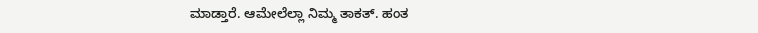ಮಾಡ್ತಾರೆ. ಆಮೇಲೆಲ್ಲಾ ನಿಮ್ಮ ತಾಕತ್. ಹಂತ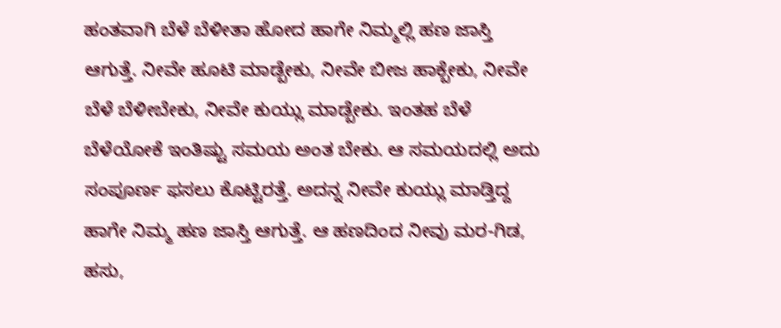ಹಂತವಾಗಿ ಬೆಳೆ ಬೆಳೀತಾ ಹೋದ ಹಾಗೇ ನಿಮ್ಮಲ್ಲಿ ಹಣ ಜಾಸ್ತಿ ಆಗುತ್ತೆ. ನೀವೇ ಹೂಟಿ ಮಾಡ್ಬೇಕು, ನೀವೇ ಬೀಜ ಹಾಕ್ಬೇಕು, ನೀವೇ ಬೆಳೆ ಬೆಳೀಬೇಕು, ನೀವೇ ಕುಯ್ಲು ಮಾಡ್ಬೇಕು. ಇಂತಹ ಬೆಳೆ ಬೆಳೆಯೋಕೆ ಇಂತಿಷ್ಟು ಸಮಯ ಅಂತ ಬೇಕು. ಆ ಸಮಯದಲ್ಲಿ ಅದು ಸಂಪೂರ್ಣ ಫಸಲು ಕೊಟ್ಟಿರತ್ತೆ. ಅದನ್ನ ನೀವೇ ಕುಯ್ಲು ಮಾಡ್ತಿದ್ದ ಹಾಗೇ ನಿಮ್ಮ ಹಣ ಜಾಸ್ತಿ ಆಗುತ್ತೆ. ಆ ಹಣದಿಂದ ನೀವು ಮರ-ಗಿಡ, ಹಸು,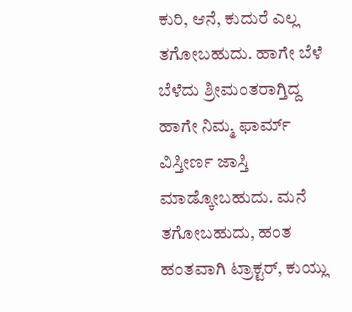ಕುರಿ, ಆನೆ, ಕುದುರೆ ಎಲ್ಲ ತಗೋಬಹುದು. ಹಾಗೇ ಬೆಳೆ ಬೆಳೆದು ಶ್ರೀಮಂತರಾಗ್ತಿದ್ದ ಹಾಗೇ ನಿಮ್ಮ ಫಾರ್ಮ್ ವಿಸ್ತೀರ್ಣ ಜಾಸ್ತಿ ಮಾಡ್ಕೋಬಹುದು. ಮನೆ ತಗೋಬಹುದು, ಹಂತ ಹಂತವಾಗಿ ಟ್ರಾಕ್ಟರ್, ಕುಯ್ಲು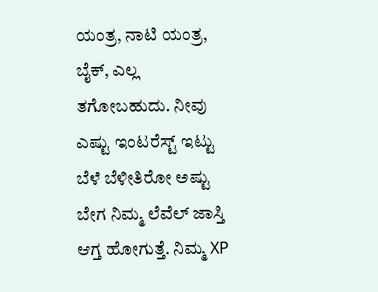ಯಂತ್ರ, ನಾಟಿ ಯಂತ್ರ, ಬೈಕ್, ಎಲ್ಲ ತಗೋಬಹುದು. ನೀವು ಎಷ್ಟು ಇಂಟರೆಸ್ಟ್ ಇಟ್ಟು ಬೆಳೆ ಬೆಳೀತಿರೋ ಅಷ್ಟು ಬೇಗ ನಿಮ್ಮ ಲೆವೆಲ್ ಜಾಸ್ತಿ ಆಗ್ತ ಹೋಗುತ್ತೆ. ನಿಮ್ಮ XP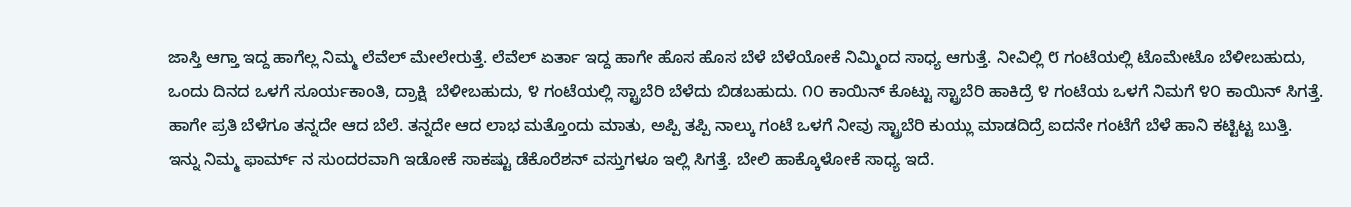ಜಾಸ್ತಿ ಆಗ್ತಾ ಇದ್ದ ಹಾಗೆಲ್ಲ ನಿಮ್ಮ ಲೆವೆಲ್ ಮೇಲೇರುತ್ತೆ. ಲೆವೆಲ್ ಏರ್ತಾ ಇದ್ದ ಹಾಗೇ ಹೊಸ ಹೊಸ ಬೆಳೆ ಬೆಳೆಯೋಕೆ ನಿಮ್ಮಿಂದ ಸಾಧ್ಯ ಆಗುತ್ತೆ. ನೀವಿಲ್ಲಿ ೮ ಗಂಟೆಯಲ್ಲಿ ಟೊಮೇಟೊ ಬೆಳೀಬಹುದು, ಒಂದು ದಿನದ ಒಳಗೆ ಸೂರ್ಯಕಾಂತಿ, ದ್ರಾಕ್ಷಿ  ಬೆಳೀಬಹುದು, ೪ ಗಂಟೆಯಲ್ಲಿ ಸ್ಟ್ರಾಬೆರಿ ಬೆಳೆದು ಬಿಡಬಹುದು. ೧೦ ಕಾಯಿನ್ ಕೊಟ್ಟು ಸ್ಟ್ರಾಬೆರಿ ಹಾಕಿದ್ರೆ ೪ ಗಂಟೆಯ ಒಳಗೆ ನಿಮಗೆ ೪೦ ಕಾಯಿನ್ ಸಿಗತ್ತೆ. ಹಾಗೇ ಪ್ರತಿ ಬೆಳೆಗೂ ತನ್ನದೇ ಆದ ಬೆಲೆ. ತನ್ನದೇ ಆದ ಲಾಭ ಮತ್ತೊಂದು ಮಾತು, ಅಪ್ಪಿ ತಪ್ಪಿ ನಾಲ್ಕು ಗಂಟೆ ಒಳಗೆ ನೀವು ಸ್ಟ್ರಾಬೆರಿ ಕುಯ್ಲು ಮಾಡದಿದ್ರೆ ಐದನೇ ಗಂಟೆಗೆ ಬೆಳೆ ಹಾನಿ ಕಟ್ಟಿಟ್ಟ ಬುತ್ತಿ.
ಇನ್ನು ನಿಮ್ಮ ಫಾರ್ಮ್ ನ ಸುಂದರವಾಗಿ ಇಡೋಕೆ ಸಾಕಷ್ಟು ಡೆಕೊರೆಶನ್ ವಸ್ತುಗಳೂ ಇಲ್ಲಿ ಸಿಗತ್ತೆ. ಬೇಲಿ ಹಾಕ್ಕೊಳೋಕೆ ಸಾಧ್ಯ ಇದೆ.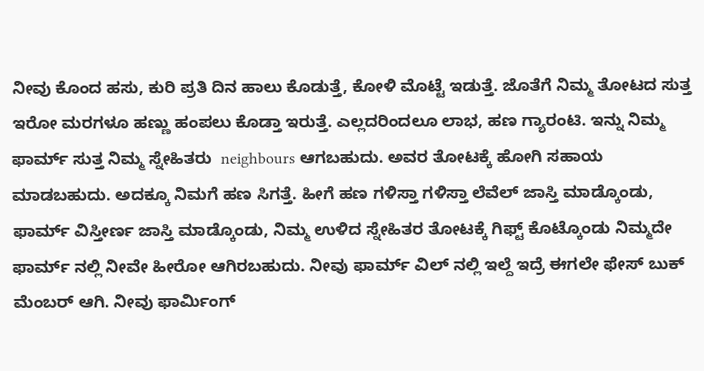ನೀವು ಕೊಂದ ಹಸು, ಕುರಿ ಪ್ರತಿ ದಿನ ಹಾಲು ಕೊಡುತ್ತೆ, ಕೋಳಿ ಮೊಟ್ಟೆ ಇಡುತ್ತೆ. ಜೊತೆಗೆ ನಿಮ್ಮ ತೋಟದ ಸುತ್ತ ಇರೋ ಮರಗಳೂ ಹಣ್ಣು ಹಂಪಲು ಕೊಡ್ತಾ ಇರುತ್ತೆ. ಎಲ್ಲದರಿಂದಲೂ ಲಾಭ, ಹಣ ಗ್ಯಾರಂಟಿ. ಇನ್ನು ನಿಮ್ಮ ಫಾರ್ಮ್ ಸುತ್ತ ನಿಮ್ಮ ಸ್ನೇಹಿತರು  neighbours ಆಗಬಹುದು. ಅವರ ತೋಟಕ್ಕೆ ಹೋಗಿ ಸಹಾಯ ಮಾಡಬಹುದು. ಅದಕ್ಕೂ ನಿಮಗೆ ಹಣ ಸಿಗತ್ತೆ. ಹೀಗೆ ಹಣ ಗಳಿಸ್ತಾ ಗಳಿಸ್ತಾ ಲೆವೆಲ್ ಜಾಸ್ತಿ ಮಾಡ್ಕೊಂಡು, ಫಾರ್ಮ್ ವಿಸ್ತೀರ್ಣ ಜಾಸ್ತಿ ಮಾಡ್ಕೊಂಡು, ನಿಮ್ಮ ಉಳಿದ ಸ್ನೇಹಿತರ ತೋಟಕ್ಕೆ ಗಿಫ್ಟ್ ಕೊಟ್ಕೊಂಡು ನಿಮ್ಮದೇ ಫಾರ್ಮ್ ನಲ್ಲಿ ನೀವೇ ಹೀರೋ ಆಗಿರಬಹುದು. ನೀವು ಫಾರ್ಮ್ ವಿಲ್ ನಲ್ಲಿ ಇಲ್ದೆ ಇದ್ರೆ ಈಗಲೇ ಫೇಸ್ ಬುಕ್ ಮೆಂಬರ್ ಆಗಿ. ನೀವು ಫಾರ್ಮಿಂಗ್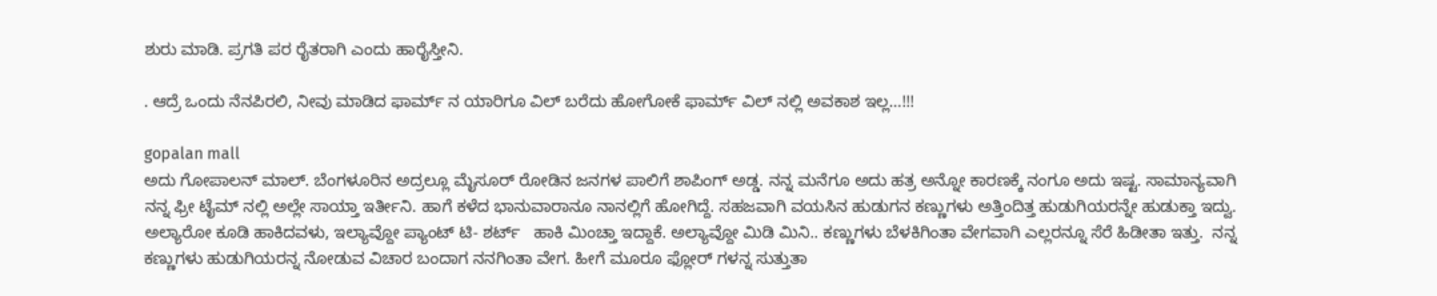ಶುರು ಮಾಡಿ. ಪ್ರಗತಿ ಪರ ರೈತರಾಗಿ ಎಂದು ಹಾರೈಸ್ತೀನಿ.

. ಆದ್ರೆ ಒಂದು ನೆನಪಿರಲಿ, ನೀವು ಮಾಡಿದ ಫಾರ್ಮ್ ನ ಯಾರಿಗೂ ವಿಲ್ ಬರೆದು ಹೋಗೋಕೆ ಫಾರ್ಮ್ ವಿಲ್ ನಲ್ಲಿ ಅವಕಾಶ ಇಲ್ಲ…!!!

gopalan mall
ಅದು ಗೋಪಾಲನ್ ಮಾಲ್. ಬೆಂಗಳೂರಿನ ಅದ್ರಲ್ಲೂ ಮೈಸೂರ್ ರೋಡಿನ ಜನಗಳ ಪಾಲಿಗೆ ಶಾಪಿಂಗ್ ಅಡ್ಡ. ನನ್ನ ಮನೆಗೂ ಅದು ಹತ್ರ ಅನ್ನೋ ಕಾರಣಕ್ಕೆ ನಂಗೂ ಅದು ಇಷ್ಟ. ಸಾಮಾನ್ಯವಾಗಿ ನನ್ನ ಫ್ರೀ ಟೈಮ್ ನಲ್ಲಿ ಅಲ್ಲೇ ಸಾಯ್ತಾ ಇರ್ತೀನಿ. ಹಾಗೆ ಕಳೆದ ಭಾನುವಾರಾನೂ ನಾನಲ್ಲಿಗೆ ಹೋಗಿದ್ದೆ. ಸಹಜವಾಗಿ ವಯಸಿನ ಹುಡುಗನ ಕಣ್ಣುಗಳು ಅತ್ತಿಂದಿತ್ತ ಹುಡುಗಿಯರನ್ನೇ ಹುಡುಕ್ತಾ ಇದ್ವು. ಅಲ್ಯಾರೋ ಕೂಡಿ ಹಾಕಿದವಳು, ಇಲ್ಯಾವ್ದೋ ಪ್ಯಾಂಟ್ ಟಿ- ಶರ್ಟ್   ಹಾಕಿ ಮಿಂಚ್ತಾ ಇದ್ದಾಕೆ. ಅಲ್ಯಾವ್ದೋ ಮಿಡಿ ಮಿನಿ.. ಕಣ್ಣುಗಳು ಬೆಳಕಿಗಿಂತಾ ವೇಗವಾಗಿ ಎಲ್ಲರನ್ನೂ ಸೆರೆ ಹಿಡೀತಾ ಇತ್ತು.  ನನ್ನ ಕಣ್ಣುಗಳು ಹುಡುಗಿಯರನ್ನ ನೋಡುವ ವಿಚಾರ ಬಂದಾಗ ನನಗಿಂತಾ ವೇಗ. ಹೀಗೆ ಮೂರೂ ಫ್ಲೋರ್ ಗಳನ್ನ ಸುತ್ತುತಾ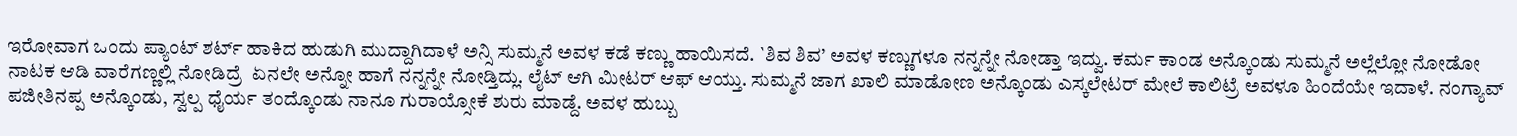ಇರೋವಾಗ ಒಂದು ಪ್ಯಾಂಟ್ ಶರ್ಟ್ ಹಾಕಿದ ಹುಡುಗಿ ಮುದ್ದಾಗಿದಾಳೆ ಅನ್ಸಿ ಸುಮ್ಮನೆ ಅವಳ ಕಡೆ ಕಣ್ಣು ಹಾಯಿಸದೆ. `ಶಿವ ಶಿವ’ ಅವಳ ಕಣ್ಣುಗಳೂ ನನ್ನನ್ನೇ ನೋಡ್ತಾ ಇದ್ವು. ಕರ್ಮ ಕಾಂಡ ಅನ್ಕೊಂಡು ಸುಮ್ಮನೆ ಅಲ್ಲೆಲ್ಲೋ ನೋಡೋ ನಾಟಕ ಆಡಿ ವಾರೆಗಣ್ಣಲ್ಲಿ ನೋಡಿದ್ರೆ  ಏನಲೇ ಅನ್ನೋ ಹಾಗೆ ನನ್ನನ್ನೇ ನೋಡ್ತಿದ್ಲು. ಲೈಟ್ ಆಗಿ ಮೀಟರ್ ಆಫ್ ಆಯ್ತು. ಸುಮ್ಮನೆ ಜಾಗ ಖಾಲಿ ಮಾಡೋಣ ಅನ್ಕೊಂಡು ಎಸ್ಕಲೇಟರ್ ಮೇಲೆ ಕಾಲಿಟ್ರೆ ಅವಳೂ ಹಿಂದೆಯೇ ಇದಾಳೆ. ನಂಗ್ಯಾವ್ ಪಜೀತಿನಪ್ಪ ಅನ್ಕೊಂಡು, ಸ್ವಲ್ಪ ಧೈರ್ಯ ತಂದ್ಕೊಂಡು ನಾನೂ ಗುರಾಯ್ಸೋಕೆ ಶುರು ಮಾಡ್ದೆ. ಅವಳ ಹುಬ್ಬು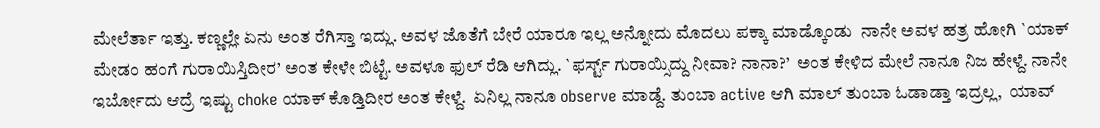ಮೇಲೆರ್ತಾ ಇತ್ತು. ಕಣ್ಣಲ್ಲೇ ಏನು ಅಂತ ರೆಗಿಸ್ತಾ ಇದ್ಲು. ಅವಳ ಜೊತೆಗೆ ಬೇರೆ ಯಾರೂ ಇಲ್ಲ ಅನ್ನೋದು ಮೊದಲು ಪಕ್ಕಾ ಮಾಡ್ಕೊಂಡು  ನಾನೇ ಅವಳ ಹತ್ರ ಹೋಗಿ `ಯಾಕ್ ಮೇಡಂ ಹಂಗೆ ಗುರಾಯಿಸ್ತಿದೀರ’ ಅಂತ ಕೇಳೇ ಬಿಟ್ಟೆ. ಅವಳೂ ಫುಲ್ ರೆಡಿ ಆಗಿದ್ಲು. `ಫರ್ಸ್ಟ್ ಗುರಾಯ್ಸಿದ್ದು ನೀವಾ? ನಾನಾ?’  ಅಂತ ಕೇಳಿದ ಮೇಲೆ ನಾನೂ ನಿಜ ಹೇಳ್ದೆ. ನಾನೇ ಇರ್ಬೋದು ಆದ್ರೆ ಇಷ್ಟು choke ಯಾಕ್ ಕೊಡ್ತಿದೀರ ಅಂತ ಕೇಳ್ದೆ.  ಏನಿಲ್ಲ ನಾನೂ observe ಮಾಡ್ದೆ. ತುಂಬಾ active ಆಗಿ ಮಾಲ್ ತುಂಬಾ ಓಡಾಡ್ತಾ ಇದ್ರಲ್ಲ,  ಯಾವ್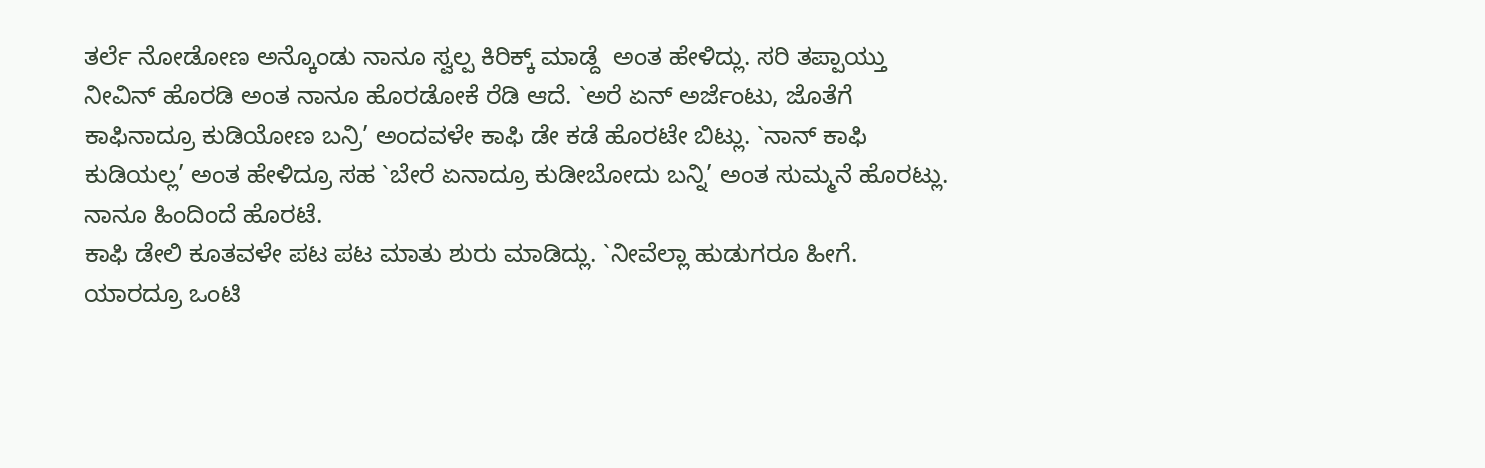ತರ್ಲೆ ನೋಡೋಣ ಅನ್ಕೊಂಡು ನಾನೂ ಸ್ವಲ್ಪ ಕಿರಿಕ್ಕ್ ಮಾಡ್ದೆ  ಅಂತ ಹೇಳಿದ್ಲು. ಸರಿ ತಪ್ಪಾಯ್ತು ನೀವಿನ್ ಹೊರಡಿ ಅಂತ ನಾನೂ ಹೊರಡೋಕೆ ರೆಡಿ ಆದೆ. `ಅರೆ ಏನ್ ಅರ್ಜೆಂಟು, ಜೊತೆಗೆ ಕಾಫಿನಾದ್ರೂ ಕುಡಿಯೋಣ ಬನ್ರಿ’ ಅಂದವಳೇ ಕಾಫಿ ಡೇ ಕಡೆ ಹೊರಟೇ ಬಿಟ್ಲು. `ನಾನ್ ಕಾಫಿ ಕುಡಿಯಲ್ಲ’ ಅಂತ ಹೇಳಿದ್ರೂ ಸಹ `ಬೇರೆ ಏನಾದ್ರೂ ಕುಡೀಬೋದು ಬನ್ನಿ’ ಅಂತ ಸುಮ್ಮನೆ ಹೊರಟ್ಲು. ನಾನೂ ಹಿಂದಿಂದೆ ಹೊರಟೆ.
ಕಾಫಿ ಡೇಲಿ ಕೂತವಳೇ ಪಟ ಪಟ ಮಾತು ಶುರು ಮಾಡಿದ್ಲು. `ನೀವೆಲ್ಲಾ ಹುಡುಗರೂ ಹೀಗೆ. ಯಾರದ್ರೂ ಒಂಟಿ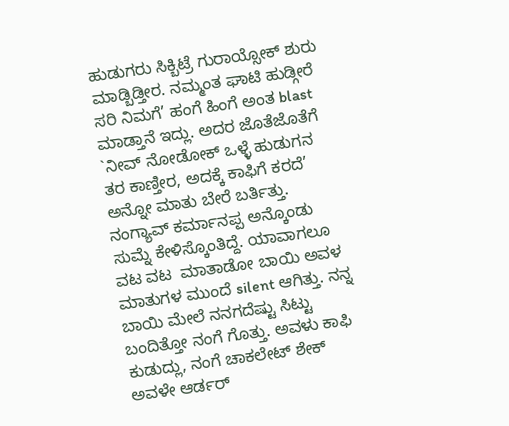ಹುಡುಗರು ಸಿಕ್ಬಿಟ್ರೆ ಗುರಾಯ್ಸೋಕ್ ಶುರು ಮಾಡ್ಬಿಡ್ತೀರ. ನಮ್ಮಂತ ಘಾಟಿ ಹುಡ್ಗೀರೆ ಸರಿ ನಿಮಗೆ’ ಹಂಗೆ ಹಿಂಗೆ ಅಂತ blast ಮಾಡ್ತಾನೆ ಇದ್ಲು. ಅದರ ಜೊತೆಜೊತೆಗೆ `ನೀವ್ ನೋಡೋಕ್ ಒಳ್ಳೆ ಹುಡುಗನ ತರ ಕಾಣ್ತೀರ, ಅದಕ್ಕೆ ಕಾಫಿಗೆ ಕರದೆ’ ಅನ್ನೋ ಮಾತು ಬೇರೆ ಬರ್ತಿತ್ತು. ನಂಗ್ಯಾವ್ ಕರ್ಮಾನಪ್ಪ ಅನ್ಕೊಂಡು ಸುಮ್ನೆ ಕೇಳಿಸ್ಕೊಂತಿದ್ದೆ. ಯಾವಾಗಲೂ ವಟ ವಟ  ಮಾತಾಡೋ ಬಾಯಿ ಅವಳ ಮಾತುಗಳ ಮುಂದೆ silent ಆಗಿತ್ತು. ನನ್ನ ಬಾಯಿ ಮೇಲೆ ನನಗದೆಷ್ಟು ಸಿಟ್ಟು ಬಂದಿತ್ತೋ ನಂಗೆ ಗೊತ್ತು. ಅವಳು ಕಾಫಿ ಕುಡುದ್ಲು, ನಂಗೆ ಚಾಕಲೇಟ್ ಶೇಕ್ ಅವಳೇ ಆರ್ಡರ್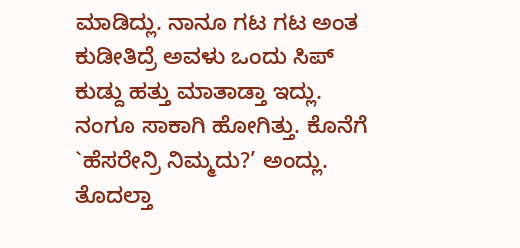ಮಾಡಿದ್ಲು. ನಾನೂ ಗಟ ಗಟ ಅಂತ ಕುಡೀತಿದ್ರೆ ಅವಳು ಒಂದು ಸಿಪ್ ಕುಡ್ದು ಹತ್ತು ಮಾತಾಡ್ತಾ ಇದ್ಲು. ನಂಗೂ ಸಾಕಾಗಿ ಹೋಗಿತ್ತು. ಕೊನೆಗೆ `ಹೆಸರೇನ್ರಿ ನಿಮ್ಮದು?’ ಅಂದ್ಲು. ತೊದಲ್ತಾ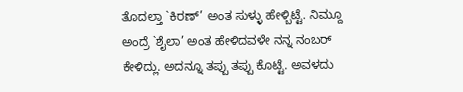ತೊದಲ್ತಾ `ಕಿರಣ್’ ಅಂತ ಸುಳ್ಳು ಹೇಳ್ಬಿಟ್ಟೆ. ನಿಮ್ದೂ ಅಂದ್ರೆ `ಶೈಲಾ’ ಅಂತ ಹೇಳಿದವಳೇ ನನ್ನ ನಂಬರ್ ಕೇಳಿದ್ಲು. ಅದನ್ನೂ ತಪ್ಪು ತಪ್ಪು ಕೊಟ್ಟೆ. ಅವಳದು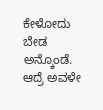ಕೇಳೋದು ಬೇಡ ಅನ್ಕೊಂಡೆ. ಆದ್ರೆ ಅವಳೇ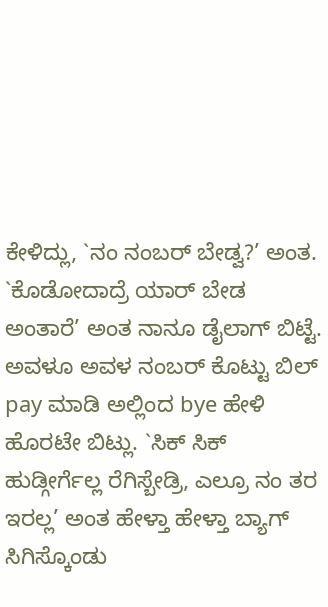ಕೇಳಿದ್ಲು, `ನಂ ನಂಬರ್ ಬೇಡ್ವ?’ ಅಂತ. `ಕೊಡೋದಾದ್ರೆ ಯಾರ್ ಬೇಡ ಅಂತಾರೆ’ ಅಂತ ನಾನೂ ಡೈಲಾಗ್ ಬಿಟ್ಟೆ. ಅವಳೂ ಅವಳ ನಂಬರ್ ಕೊಟ್ಟು ಬಿಲ್ pay ಮಾಡಿ ಅಲ್ಲಿಂದ bye ಹೇಳಿ ಹೊರಟೇ ಬಿಟ್ಲು. `ಸಿಕ್ ಸಿಕ್ ಹುಡ್ಗೀರ್ಗೆಲ್ಲ ರೆಗಿಸ್ಬೇಡ್ರಿ, ಎಲ್ರೂ ನಂ ತರ ಇರಲ್ಲ’ ಅಂತ ಹೇಳ್ತಾ ಹೇಳ್ತಾ ಬ್ಯಾಗ್ ಸಿಗಿಸ್ಕೊಂಡು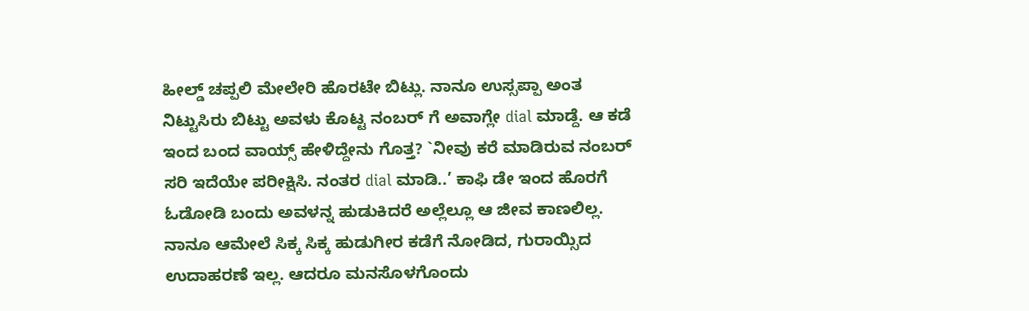ಹೀಲ್ಡ್ ಚಪ್ಪಲಿ ಮೇಲೇರಿ ಹೊರಟೇ ಬಿಟ್ಲು. ನಾನೂ ಉಸ್ಸಪ್ಪಾ ಅಂತ ನಿಟ್ಟುಸಿರು ಬಿಟ್ಟು ಅವಳು ಕೊಟ್ಟ ನಂಬರ್ ಗೆ ಅವಾಗ್ಲೇ dial ಮಾಡ್ದೆ. ಆ ಕಡೆ ಇಂದ ಬಂದ ವಾಯ್ಸ್ ಹೇಳಿದ್ದೇನು ಗೊತ್ತ? `ನೀವು ಕರೆ ಮಾಡಿರುವ ನಂಬರ್ ಸರಿ ಇದೆಯೇ ಪರೀಕ್ಷಿಸಿ. ನಂತರ dial ಮಾಡಿ..’ ಕಾಫಿ ಡೇ ಇಂದ ಹೊರಗೆ ಓಡೋಡಿ ಬಂದು ಅವಳನ್ನ ಹುಡುಕಿದರೆ ಅಲ್ಲೆಲ್ಲೂ ಆ ಜೀವ ಕಾಣಲಿಲ್ಲ. ನಾನೂ ಆಮೇಲೆ ಸಿಕ್ಕ ಸಿಕ್ಕ ಹುಡುಗೀರ ಕಡೆಗೆ ನೋಡಿದ, ಗುರಾಯ್ಸಿದ ಉದಾಹರಣೆ ಇಲ್ಲ. ಆದರೂ ಮನಸೊಳಗೊಂದು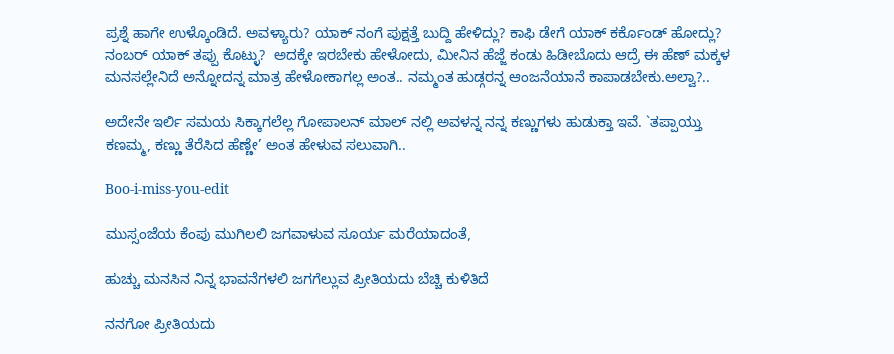ಪ್ರಶ್ನೆ ಹಾಗೇ ಉಳ್ಕೊಂಡಿದೆ. ಅವಳ್ಯಾರು? ಯಾಕ್ ನಂಗೆ ಪುಕ್ಷತ್ತೆ ಬುದ್ದಿ ಹೇಳಿದ್ಲು? ಕಾಫಿ ಡೇಗೆ ಯಾಕ್ ಕರ್ಕೊಂಡ್ ಹೋದ್ಲು? ನಂಬರ್ ಯಾಕ್ ತಪ್ಪು ಕೊಟ್ಳು?  ಅದಕ್ಕೇ ಇರಬೇಕು ಹೇಳೋದು, ಮೀನಿನ ಹೆಜ್ಜೆ ಕಂಡು ಹಿಡೀಬೊದು ಆದ್ರೆ ಈ ಹೆಣ್ ಮಕ್ಕಳ ಮನಸಲ್ಲೇನಿದೆ ಅನ್ನೋದನ್ನ ಮಾತ್ರ ಹೇಳೋಕಾಗಲ್ಲ ಅಂತ.. ನಮ್ಮಂತ ಹುಡ್ಗರನ್ನ ಆಂಜನೆಯಾನೆ ಕಾಪಾಡಬೇಕು.ಅಲ್ವಾ?..

ಅದೇನೇ ಇರ್ಲಿ ಸಮಯ ಸಿಕ್ಕಾಗಲೆಲ್ಲ ಗೋಪಾಲನ್ ಮಾಲ್ ನಲ್ಲಿ ಅವಳನ್ನ ನನ್ನ ಕಣ್ಣುಗಳು ಹುಡುಕ್ತಾ ಇವೆ. `ತಪ್ಪಾಯ್ತು ಕಣಮ್ಮ, ಕಣ್ಣು ತೆರೆಸಿದ ಹೆಣ್ಣೇ’ ಅಂತ ಹೇಳುವ ಸಲುವಾಗಿ..

Boo-i-miss-you-edit

ಮುಸ್ಸಂಜೆಯ ಕೆಂಪು ಮುಗಿಲಲಿ ಜಗವಾಳುವ ಸೂರ್ಯ ಮರೆಯಾದಂತೆ,

ಹುಚ್ಚು ಮನಸಿನ ನಿನ್ನ ಭಾವನೆಗಳಲಿ ಜಗಗೆಲ್ಲುವ ಪ್ರೀತಿಯದು ಬೆಚ್ಚಿ ಕುಳಿತಿದೆ

ನನಗೋ ಪ್ರೀತಿಯದು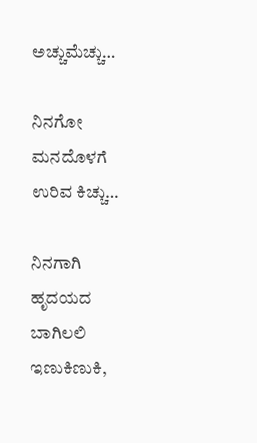ಅಚ್ಚುಮೆಚ್ಚು…

ನಿನಗೋ ಮನದೊಳಗೆ ಉರಿವ ಕಿಚ್ಚು…

ನಿನಗಾಗಿ ಹೃದಯದ ಬಾಗಿಲಲಿ ಇಣುಕಿಣುಕಿ,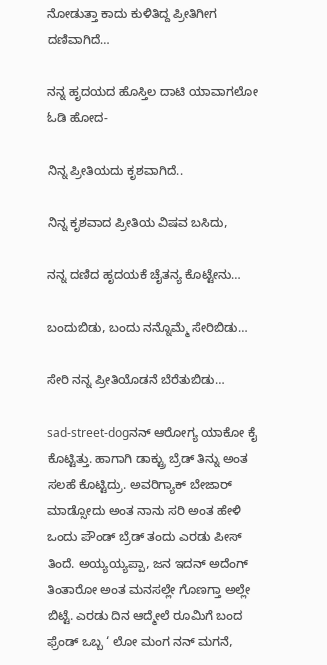ನೋಡುತ್ತಾ ಕಾದು ಕುಳಿತಿದ್ದ ಪ್ರೀತಿಗೀಗ ದಣಿವಾಗಿದೆ…

ನನ್ನ ಹೃದಯದ ಹೊಸ್ತಿಲ ದಾಟಿ ಯಾವಾಗಲೋ ಓಡಿ ಹೋದ-

ನಿನ್ನ ಪ್ರೀತಿಯದು ಕೃಶವಾಗಿದೆ..

ನಿನ್ನ ಕೃಶವಾದ ಪ್ರೀತಿಯ ವಿಷವ ಬಸಿದು,

ನನ್ನ ದಣಿದ ಹೃದಯಕೆ ಚೈತನ್ಯ ಕೊಟ್ಟೇನು…

ಬಂದುಬಿಡು, ಬಂದು ನನ್ನೊಮ್ಮೆ ಸೇರಿಬಿಡು…

ಸೇರಿ ನನ್ನ ಪ್ರೀತಿಯೊಡನೆ ಬೆರೆತುಬಿಡು…

sad-street-dogನನ್ ಆರೋಗ್ಯ ಯಾಕೋ ಕೈ ಕೊಟ್ಟಿತ್ತು. ಹಾಗಾಗಿ ಡಾಕ್ಟ್ರು ಬ್ರೆಡ್ ತಿನ್ನು ಅಂತ ಸಲಹೆ ಕೊಟ್ಟಿದ್ರು. ಅವರಿಗ್ಯಾಕ್ ಬೇಜಾರ್ ಮಾಡ್ಸೋದು ಅಂತ ನಾನು ಸರಿ ಅಂತ ಹೇಳಿ ಒಂದು ಪೌಂಡ್ ಬ್ರೆಡ್ ತಂದು ಎರಡು ಪೀಸ್ ತಿಂದೆ. ಅಯ್ಯಯ್ಯಪ್ಪಾ, ಜನ ಇದನ್ ಅದೆಂಗ್ ತಿಂತಾರೋ ಅಂತ ಮನಸಲ್ಲೇ ಗೊಣಗ್ತಾ ಅಲ್ಲೇ ಬಿಟ್ಟೆ. ಎರಡು ದಿನ ಆದ್ಮೇಲೆ ರೂಮಿಗೆ ಬಂದ ಫ್ರೆಂಡ್ ಒಬ್ಬ ‘ ಲೋ ಮಂಗ ನನ್ ಮಗನೆ,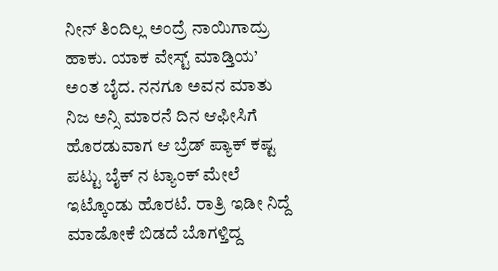ನೀನ್ ತಿಂದಿಲ್ಲ ಅಂದ್ರೆ ನಾಯಿಗಾದ್ರು ಹಾಕು. ಯಾಕ ವೇಸ್ಟ್ ಮಾಡ್ತಿಯ’ ಅಂತ ಬೈದ. ನನಗೂ ಅವನ ಮಾತು ನಿಜ ಅನ್ಸಿ ಮಾರನೆ ದಿನ ಆಫೀಸಿಗೆ ಹೊರಡುವಾಗ ಆ ಬ್ರೆಡ್ ಪ್ಯಾಕ್ ಕಷ್ಟ ಪಟ್ಟು ಬೈಕ್ ನ ಟ್ಯಾಂಕ್ ಮೇಲೆ ಇಟ್ಕೊಂಡು ಹೊರಟೆ. ರಾತ್ರಿ ಇಡೀ ನಿದ್ದೆ ಮಾಡೋಕೆ ಬಿಡದೆ ಬೊಗಳ್ತಿದ್ದ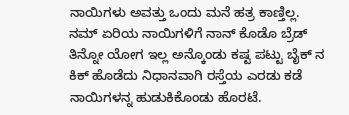ನಾಯಿಗಳು ಅವತ್ತು ಒಂದು ಮನೆ ಹತ್ರ ಕಾಣ್ತಿಲ್ಲ. ನಮ್ ಏರಿಯ ನಾಯಿಗಳಿಗೆ ನಾನ್ ಕೊಡೊ ಬ್ರೆಡ್ ತಿನ್ನೋ ಯೋಗ ಇಲ್ಲ ಅನ್ಕೊಂಡು ಕಷ್ಟ ಪಟ್ಟು ಬೈಕ್ ನ ಕಿಕ್ ಹೊಡೆದು ನಿಧಾನವಾಗಿ ರಸ್ತೆಯ ಎರಡು ಕಡೆ ನಾಯಿಗಳನ್ನ ಹುಡುಕಿಕೊಂಡು ಹೊರಟೆ.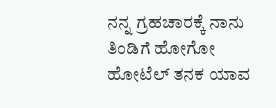ನನ್ನ ಗ್ರಹಚಾರಕ್ಕೆ ನಾನು ತಿಂಡಿಗೆ ಹೋಗೋ ಹೋಟೆಲ್ ತನಕ ಯಾವ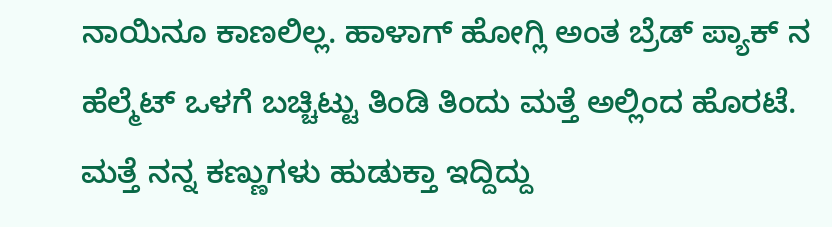ನಾಯಿನೂ ಕಾಣಲಿಲ್ಲ. ಹಾಳಾಗ್ ಹೋಗ್ಲಿ ಅಂತ ಬ್ರೆಡ್ ಪ್ಯಾಕ್ ನ ಹೆಲ್ಮೆಟ್ ಒಳಗೆ ಬಚ್ಚಿಟ್ಟು ತಿಂಡಿ ತಿಂದು ಮತ್ತೆ ಅಲ್ಲಿಂದ ಹೊರಟೆ. ಮತ್ತೆ ನನ್ನ ಕಣ್ಣುಗಳು ಹುಡುಕ್ತಾ ಇದ್ದಿದ್ದು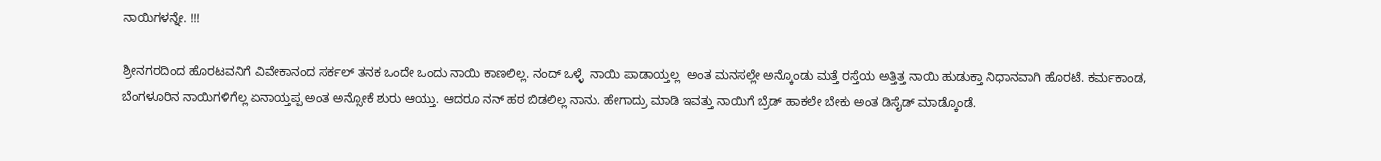ನಾಯಿಗಳನ್ನೇ. !!!

ಶ್ರೀನಗರದಿಂದ ಹೊರಟವನಿಗೆ ವಿವೇಕಾನಂದ ಸರ್ಕಲ್ ತನಕ ಒಂದೇ ಒಂದು ನಾಯಿ ಕಾಣಲಿಲ್ಲ. ನಂದ್ ಒಳ್ಳೆ  ನಾಯಿ ಪಾಡಾಯ್ತಲ್ಲ  ಅಂತ ಮನಸಲ್ಲೇ ಅನ್ಕೊಂಡು ಮತ್ತೆ ರಸ್ತೆಯ ಅತ್ತಿತ್ತ ನಾಯಿ ಹುಡುಕ್ತಾ ನಿಧಾನವಾಗಿ ಹೊರಟೆ. ಕರ್ಮಕಾಂಡ, ಬೆಂಗಳೂರಿನ ನಾಯಿಗಳಿಗೆಲ್ಲ ಏನಾಯ್ತಪ್ಪ ಅಂತ ಅನ್ಸೋಕೆ ಶುರು ಆಯ್ತು. ಆದರೂ ನನ್ ಹಠ ಬಿಡಲಿಲ್ಲ ನಾನು. ಹೇಗಾದ್ರು ಮಾಡಿ ಇವತ್ತು ನಾಯಿಗೆ ಬ್ರೆಡ್ ಹಾಕಲೇ ಬೇಕು ಅಂತ ಡಿಸೈಡ್ ಮಾಡ್ಕೊಂಡೆ.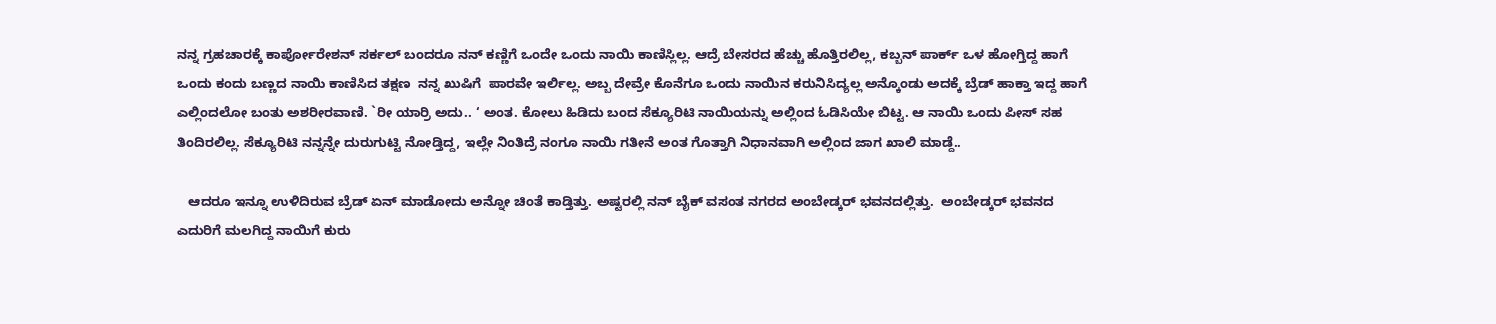ನನ್ನ ಗ್ರಹಚಾರಕ್ಕೆ ಕಾರ್ಪೋರೇಶನ್ ಸರ್ಕಲ್ ಬಂದರೂ ನನ್ ಕಣ್ಣಿಗೆ ಒಂದೇ ಒಂದು ನಾಯಿ ಕಾಣಿಸ್ಲಿಲ್ಲ. ಆದ್ರೆ ಬೇಸರದ ಹೆಚ್ಚು ಹೊತ್ತಿರಲಿಲ್ಲ, ಕಬ್ಬನ್ ಪಾರ್ಕ್ ಒಳ ಹೋಗ್ತಿದ್ದ ಹಾಗೆ ಒಂದು ಕಂದು ಬಣ್ಣದ ನಾಯಿ ಕಾಣಿಸಿದ ತಕ್ಷಣ  ನನ್ನ ಖುಷಿಗೆ  ಪಾರವೇ ಇರ್ಲಿಲ್ಲ. ಅಬ್ಬ ದೇವ್ರೇ ಕೊನೆಗೂ ಒಂದು ನಾಯಿನ ಕರುನಿಸಿದ್ಯಲ್ಲ ಅನ್ಕೊಂಡು ಅದಕ್ಕೆ ಬ್ರೆಡ್ ಹಾಕ್ತಾ ಇದ್ದ ಹಾಗೆ ಎಲ್ಲಿಂದಲೋ ಬಂತು ಅಶರೀರವಾಣಿ. `ರೀ ಯಾರ್ರಿ ಅದು.. ‘ ಅಂತ. ಕೋಲು ಹಿಡಿದು ಬಂದ ಸೆಕ್ಯೂರಿಟಿ ನಾಯಿಯನ್ನು ಅಲ್ಲಿಂದ ಓಡಿಸಿಯೇ ಬಿಟ್ಟ. ಆ ನಾಯಿ ಒಂದು ಪೀಸ್ ಸಹ ತಿಂದಿರಲಿಲ್ಲ. ಸೆಕ್ಯೂರಿಟಿ ನನ್ನನ್ನೇ ದುರುಗುಟ್ಟಿ ನೋಡ್ತಿದ್ದ, ಇಲ್ಲೇ ನಿಂತಿದ್ರೆ ನಂಗೂ ನಾಯಿ ಗತೀನೆ ಅಂತ ಗೊತ್ತಾಗಿ ನಿಧಾನವಾಗಿ ಅಲ್ಲಿಂದ ಜಾಗ ಖಾಲಿ ಮಾಡ್ದೆ..

   ಆದರೂ ಇನ್ನೂ ಉಳಿದಿರುವ ಬ್ರೆಡ್ ಏನ್ ಮಾಡೋದು ಅನ್ನೋ ಚಿಂತೆ ಕಾಡ್ತಿತ್ತು. ಅಷ್ಟರಲ್ಲಿ ನನ್ ಬೈಕ್ ವಸಂತ ನಗರದ ಅಂಬೇಡ್ಕರ್ ಭವನದಲ್ಲಿತ್ತು.  ಅಂಬೇಡ್ಕರ್ ಭವನದ ಎದುರಿಗೆ ಮಲಗಿದ್ದ ನಾಯಿಗೆ ಕುರು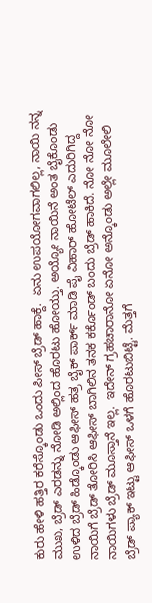ಕುರು ಹೇಳಿ ಹತ್ತಿರ ಕರೆಸ್ಕೊಂಡು ಒಂದು ಪೀಸ್ ಬ್ರೆಡ್ ಹಾಕ್ದೆ.  ಏನು ಉಪಯೋಗವಾಗಲಿಲ್ಲ, ನಾಯಿ ನನ್ನ ಮುಖ, ಬ್ರೆಡ್ ಎರಡನ್ನು ನೋಡಿ ಅಲ್ಲಿಂದ ಹೊರಟು ಹೋಯ್ತು. ಅಯ್ಯೋ ನಾಯಿನೆ ಅಂತ ಬೈಕೊಂಡು ಉಳಿದ ಬ್ರೆಡ್ ಹಿಡ್ಕೊಂಡು ಆಫೀಸ್ ಹತ್ರ ಬೈಕ್ ಪಾರ್ಕ್ ಮಾಡಿ ಪೈ ವಿಹಾರ್ ಹೋಟೆಲ್ ಎದುರಿಗಿದ್ದ ನಾಯಿಗೆ ಬ್ರೆಡ್ ತೋರಿಸಿ ಆಫೀಸ್ ಬಾಗಿಲಿನ ತನಕ ಕರ್ಕೊಂಡ್ ಬಂದು ಬ್ರೆಡ್ ಹಾಕಿದೆ. ನೋ ನೋ ನೋ ನಾಯಿಗಳು ಬ್ರೆಡ್ ಮೂಸ್ತಾನೆ ಇಲ್ಲ.  ಇದೇನ್ ಗ್ರಹಚಾರಾನೋ ಏನೋ ಅನ್ಕೊಂಡು ಅಲ್ಲೇ ಮೂಲೇಲಿ ಬ್ರೆಡ್ ಪ್ಯಾಕ್ ಇಟ್ಟು ಆಫೀಸ್ ಒಳಗೆ ಹೊರಟುಬಿಟ್ಟೆ. ಮೆತ್ತಗೆ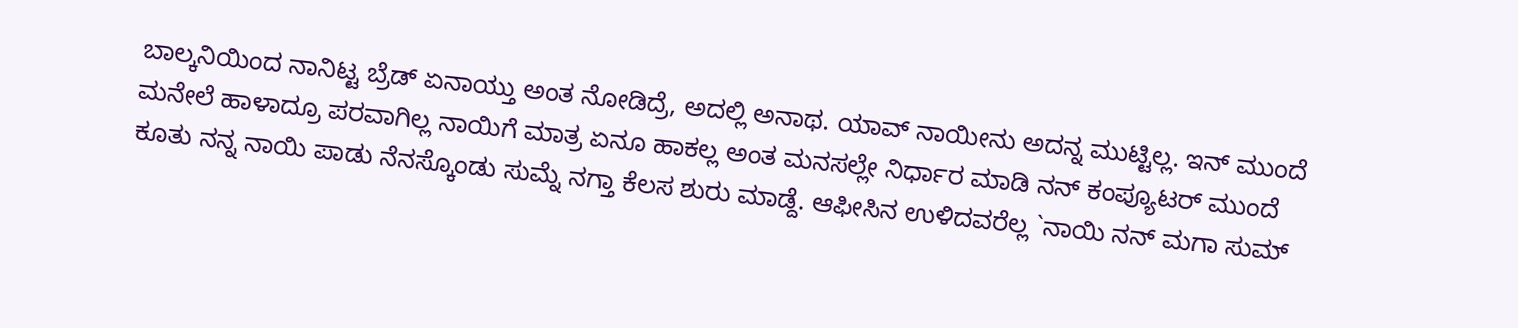ಬಾಲ್ಕನಿಯಿಂದ ನಾನಿಟ್ಟ ಬ್ರೆಡ್ ಏನಾಯ್ತು ಅಂತ ನೋಡಿದ್ರೆ, ಅದಲ್ಲಿ ಅನಾಥ. ಯಾವ್ ನಾಯೀನು ಅದನ್ನ ಮುಟ್ಟಿಲ್ಲ. ಇನ್ ಮುಂದೆ ಮನೇಲೆ ಹಾಳಾದ್ರೂ ಪರವಾಗಿಲ್ಲ ನಾಯಿಗೆ ಮಾತ್ರ ಏನೂ ಹಾಕಲ್ಲ ಅಂತ ಮನಸಲ್ಲೇ ನಿರ್ಧಾರ ಮಾಡಿ ನನ್ ಕಂಪ್ಯೂಟರ್ ಮುಂದೆ ಕೂತು ನನ್ನ ನಾಯಿ ಪಾಡು ನೆನಸ್ಕೊಂಡು ಸುಮ್ನೆ ನಗ್ತಾ ಕೆಲಸ ಶುರು ಮಾಡ್ದೆ. ಆಫೀಸಿನ ಉಳಿದವರೆಲ್ಲ `ನಾಯಿ ನನ್ ಮಗಾ ಸುಮ್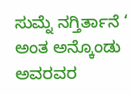ಸುಮ್ನೆ ನಗ್ತಿರ್ತಾನೆ ‘ ಅಂತ ಅನ್ಕೊಂಡು ಅವರವರ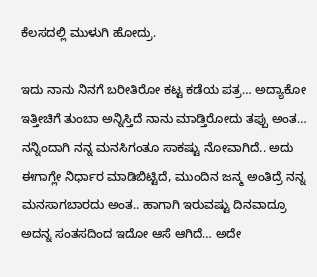ಕೆಲಸದಲ್ಲಿ ಮುಳುಗಿ ಹೋದ್ರು.

ಇದು ನಾನು ನಿನಗೆ ಬರೀತಿರೋ ಕಟ್ಟ ಕಡೆಯ ಪತ್ರ… ಅದ್ಯಾಕೋ ಇತ್ತೀಚಿಗೆ ತುಂಬಾ ಅನ್ನಿಸ್ತಿದೆ ನಾನು ಮಾಡ್ತಿರೋದು ತಪ್ಪು ಅಂತ… ನನ್ನಿಂದಾಗಿ ನನ್ನ ಮನಸಿಗಂತೂ ಸಾಕಷ್ಟು ನೋವಾಗಿದೆ.. ಅದು ಈಗಾಗ್ಲೇ ನಿರ್ಧಾರ ಮಾಡಿಬಿಟ್ಟಿದೆ, ಮುಂದಿನ ಜನ್ಮ ಅಂತಿದ್ರೆ ನನ್ನ ಮನಸಾಗಬಾರದು ಅಂತ.. ಹಾಗಾಗಿ ಇರುವಷ್ಟು ದಿನವಾದ್ರೂ ಅದನ್ನ ಸಂತಸದಿಂದ ಇದೋ ಆಸೆ ಆಗಿದೆ… ಅದೇ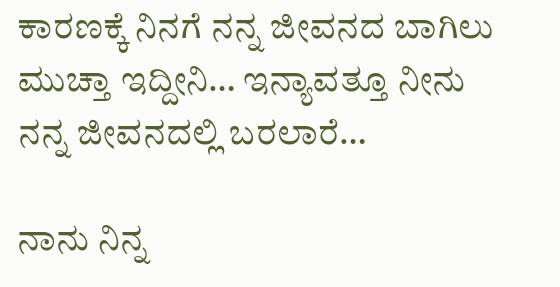ಕಾರಣಕ್ಕೆ ನಿನಗೆ ನನ್ನ ಜೀವನದ ಬಾಗಿಲು ಮುಚ್ತಾ ಇದ್ದೀನಿ… ಇನ್ಯಾವತ್ತೂ ನೀನು ನನ್ನ ಜೀವನದಲ್ಲಿ ಬರಲಾರೆ…

ನಾನು ನಿನ್ನ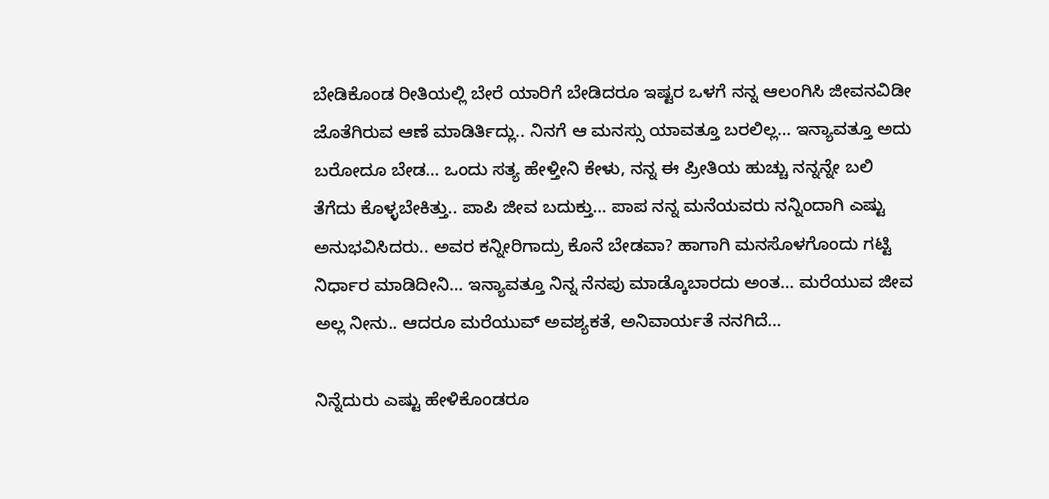ಬೇಡಿಕೊಂಡ ರೀತಿಯಲ್ಲಿ ಬೇರೆ ಯಾರಿಗೆ ಬೇಡಿದರೂ ಇಷ್ಟರ ಒಳಗೆ ನನ್ನ ಆಲಂಗಿಸಿ ಜೀವನವಿಡೀ ಜೊತೆಗಿರುವ ಆಣೆ ಮಾಡಿರ್ತಿದ್ಲು.. ನಿನಗೆ ಆ ಮನಸ್ಸು ಯಾವತ್ತೂ ಬರಲಿಲ್ಲ… ಇನ್ಯಾವತ್ತೂ ಅದು ಬರೋದೂ ಬೇಡ… ಒಂದು ಸತ್ಯ ಹೇಳ್ತೀನಿ ಕೇಳು, ನನ್ನ ಈ ಪ್ರೀತಿಯ ಹುಚ್ಚು ನನ್ನನ್ನೇ ಬಲಿ ತೆಗೆದು ಕೊಳ್ಳಬೇಕಿತ್ತು.. ಪಾಪಿ ಜೀವ ಬದುಕ್ತು… ಪಾಪ ನನ್ನ ಮನೆಯವರು ನನ್ನಿಂದಾಗಿ ಎಷ್ಟು ಅನುಭವಿಸಿದರು.. ಅವರ ಕನ್ನೀರಿಗಾದ್ರು ಕೊನೆ ಬೇಡವಾ? ಹಾಗಾಗಿ ಮನಸೊಳಗೊಂದು ಗಟ್ಟಿ ನಿರ್ಧಾರ ಮಾಡಿದೀನಿ… ಇನ್ಯಾವತ್ತೂ ನಿನ್ನ ನೆನಪು ಮಾಡ್ಕೊಬಾರದು ಅಂತ… ಮರೆಯುವ ಜೀವ ಅಲ್ಲ ನೀನು.. ಆದರೂ ಮರೆಯುವ್ ಅವಶ್ಯಕತೆ, ಅನಿವಾರ್ಯತೆ ನನಗಿದೆ…

ನಿನ್ನೆದುರು ಎಷ್ಟು ಹೇಳಿಕೊಂಡರೂ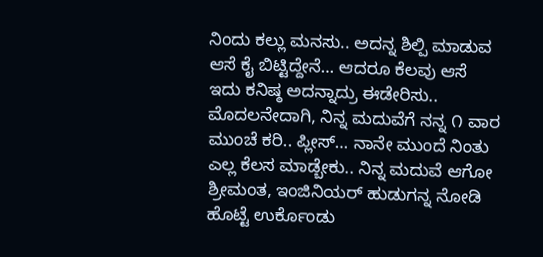ನಿಂದು ಕಲ್ಲು ಮನಸು.. ಅದನ್ನ ಶಿಲ್ಪಿ ಮಾಡುವ ಆಸೆ ಕೈ ಬಿಟ್ಟಿದ್ದೇನೆ… ಆದರೂ ಕೆಲವು ಆಸೆ ಇದು ಕನಿಷ್ಠ ಅದನ್ನಾದ್ರು ಈಡೇರಿಸು.. ಮೊದಲನೇದಾಗಿ, ನಿನ್ನ ಮದುವೆಗೆ ನನ್ನ ೧ ವಾರ ಮುಂಚೆ ಕರಿ.. ಪ್ಲೀಸ್… ನಾನೇ ಮುಂದೆ ನಿಂತು ಎಲ್ಲ ಕೆಲಸ ಮಾಡ್ಬೇಕು.. ನಿನ್ನ ಮದುವೆ ಆಗೋ ಶ್ರೀಮಂತ, ಇಂಜಿನಿಯರ್ ಹುಡುಗನ್ನ ನೋಡಿ ಹೊಟ್ಟೆ ಉರ್ಕೊಂಡು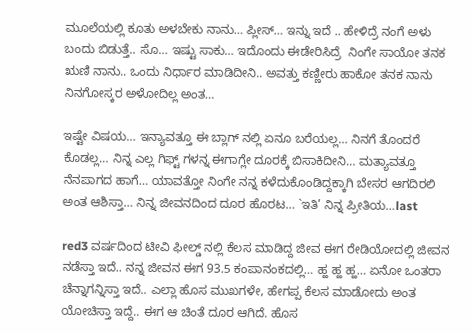ಮೂಲೆಯಲ್ಲಿ ಕೂತು ಅಳಬೇಕು ನಾನು… ಪ್ಲೀಸ್… ಇನ್ನು ಇದೆ .. ಹೇಳಿದ್ರೆ ನಂಗೆ ಅಳು ಬಂದು ಬಿಡುತ್ತೆ.. ಸೊ… ಇಷ್ಟು ಸಾಕು… ಇದೊಂದು ಈಡೇರಿಸಿದ್ರೆ  ನಿಂಗೇ ಸಾಯೋ ತನಕ ಋಣಿ ನಾನು.. ಒಂದು ನಿರ್ಧಾರ ಮಾಡಿದೀನಿ.. ಅವತ್ತು ಕಣ್ಣೀರು ಹಾಕೋ ತನಕ ನಾನು ನಿನಗೋಸ್ಕರ ಅಳೋದಿಲ್ಲ ಅಂತ…

ಇಷ್ಟೇ ವಿಷಯ… ಇನ್ಯಾವತ್ತೂ ಈ ಬ್ಲಾಗ್ ನಲ್ಲಿ ಏನೂ ಬರೆಯಲ್ಲ… ನಿನಗೆ ತೊಂದರೆ ಕೊಡಲ್ಲ… ನಿನ್ನ ಎಲ್ಲ ಗಿಫ್ಟ್ ಗಳನ್ನ ಈಗಾಗ್ಲೇ ದೂರಕ್ಕೆ ಬಿಸಾಕಿದೀನಿ… ಮತ್ಯಾವತ್ತೂ ನೆನಪಾಗದ ಹಾಗೆ… ಯಾವತ್ತೋ ನಿಂಗೇ ನನ್ನ ಕಳೆದುಕೊಂಡಿದ್ದಕ್ಕಾಗಿ ಬೇಸರ ಆಗದಿರಲಿ ಅಂತ ಆಶಿಸ್ತಾ… ನಿನ್ನ ಜೀವನದಿಂದ ದೂರ ಹೊರಟ… `ಇತಿ’ ನಿನ್ನ ಪ್ರೀತಿಯ…last

red3 ವರ್ಷದಿಂದ ಟೀವಿ ಫೀಲ್ಡ್ ನಲ್ಲಿ ಕೆಲಸ ಮಾಡಿದ್ದ ಜೀವ ಈಗ ರೇಡಿಯೋದಲ್ಲಿ ಜೀವನ ನಡೆಸ್ತಾ ಇದೆ.. ನನ್ನ ಜೀವನ ಈಗ 93.5 ಕಂಪಾನಂಕದಲ್ಲಿ… ಹ್ಹ ಹ್ಹ ಹ್ಹ… ಏನೋ ಒಂತರಾ ಚೆನ್ನಾಗನ್ನಿಸ್ತಾ ಇದೆ.. ಎಲ್ಲಾ ಹೊಸ ಮುಖಗಳೇ, ಹೇಗಪ್ಪ ಕೆಲಸ ಮಾಡೋದು ಅಂತ ಯೋಚಿಸ್ತಾ ಇದ್ದೆ.. ಈಗ ಆ ಚಿಂತೆ ದೂರ ಆಗಿದೆ. ಹೊಸ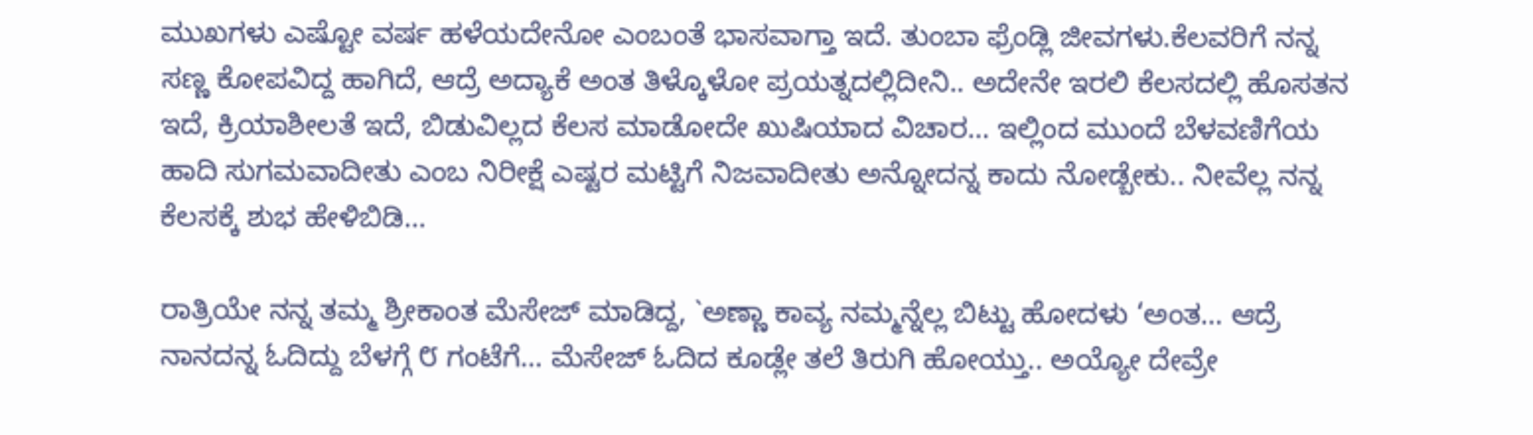ಮುಖಗಳು ಎಷ್ಟೋ ವರ್ಷ ಹಳೆಯದೇನೋ ಎಂಬಂತೆ ಭಾಸವಾಗ್ತಾ ಇದೆ. ತುಂಬಾ ಫ್ರೆಂಡ್ಲಿ ಜೀವಗಳು.ಕೆಲವರಿಗೆ ನನ್ನ ಸಣ್ಣ ಕೋಪವಿದ್ದ ಹಾಗಿದೆ, ಆದ್ರೆ ಅದ್ಯಾಕೆ ಅಂತ ತಿಳ್ಕೊಳೋ ಪ್ರಯತ್ನದಲ್ಲಿದೀನಿ.. ಅದೇನೇ ಇರಲಿ ಕೆಲಸದಲ್ಲಿ ಹೊಸತನ ಇದೆ, ಕ್ರಿಯಾಶೀಲತೆ ಇದೆ, ಬಿಡುವಿಲ್ಲದ ಕೆಲಸ ಮಾಡೋದೇ ಖುಷಿಯಾದ ವಿಚಾರ… ಇಲ್ಲಿಂದ ಮುಂದೆ ಬೆಳವಣಿಗೆಯ ಹಾದಿ ಸುಗಮವಾದೀತು ಎಂಬ ನಿರೀಕ್ಷೆ ಎಷ್ಟರ ಮಟ್ಟಿಗೆ ನಿಜವಾದೀತು ಅನ್ನೋದನ್ನ ಕಾದು ನೋಡ್ಬೇಕು.. ನೀವೆಲ್ಲ ನನ್ನ ಕೆಲಸಕ್ಕೆ ಶುಭ ಹೇಳಿಬಿಡಿ…

ರಾತ್ರಿಯೇ ನನ್ನ ತಮ್ಮ ಶ್ರೀಕಾಂತ ಮೆಸೇಜ್ ಮಾಡಿದ್ದ, `ಅಣ್ಣಾ ಕಾವ್ಯ ನಮ್ಮನ್ನೆಲ್ಲ ಬಿಟ್ಟು ಹೋದಳು ‘ಅಂತ… ಆದ್ರೆ ನಾನದನ್ನ ಓದಿದ್ದು ಬೆಳಗ್ಗೆ ೮ ಗಂಟೆಗೆ… ಮೆಸೇಜ್ ಓದಿದ ಕೂಡ್ಲೇ ತಲೆ ತಿರುಗಿ ಹೋಯ್ತು.. ಅಯ್ಯೋ ದೇವ್ರೇ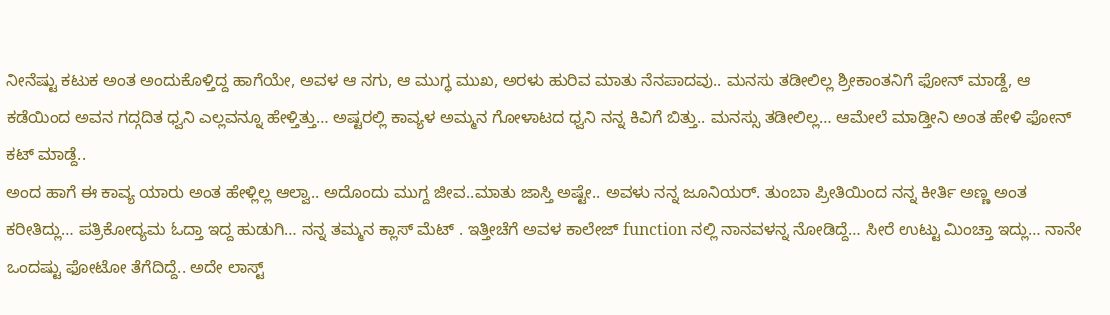ನೀನೆಷ್ಟು ಕಟುಕ ಅಂತ ಅಂದುಕೊಳ್ತಿದ್ದ ಹಾಗೆಯೇ, ಅವಳ ಆ ನಗು, ಆ ಮುಗ್ಧ ಮುಖ, ಅರಳು ಹುರಿವ ಮಾತು ನೆನಪಾದವು.. ಮನಸು ತಡೀಲಿಲ್ಲ ಶ್ರೀಕಾಂತನಿಗೆ ಫೋನ್ ಮಾಡ್ದೆ, ಆ ಕಡೆಯಿಂದ ಅವನ ಗದ್ಗದಿತ ಧ್ವನಿ ಎಲ್ಲವನ್ನೂ ಹೇಳ್ತಿತ್ತು… ಅಷ್ಟರಲ್ಲಿ ಕಾವ್ಯಳ ಅಮ್ಮನ ಗೋಳಾಟದ ಧ್ವನಿ ನನ್ನ ಕಿವಿಗೆ ಬಿತ್ತು.. ಮನಸ್ಸು ತಡೀಲಿಲ್ಲ… ಆಮೇಲೆ ಮಾಡ್ತೀನಿ ಅಂತ ಹೇಳಿ ಫೋನ್ ಕಟ್ ಮಾಡ್ದೆ..
ಅಂದ ಹಾಗೆ ಈ ಕಾವ್ಯ ಯಾರು ಅಂತ ಹೇಳ್ಲಿಲ್ಲ ಆಲ್ವಾ.. ಅದೊಂದು ಮುಗ್ದ ಜೀವ..ಮಾತು ಜಾಸ್ತಿ ಅಷ್ಟೇ.. ಅವಳು ನನ್ನ ಜೂನಿಯರ್. ತುಂಬಾ ಪ್ರೀತಿಯಿಂದ ನನ್ನ ಕೀರ್ತಿ ಅಣ್ಣ ಅಂತ ಕರೀತಿದ್ಲು… ಪತ್ರಿಕೋದ್ಯಮ ಓದ್ತಾ ಇದ್ದ ಹುಡುಗಿ… ನನ್ನ ತಮ್ಮನ ಕ್ಲಾಸ್ ಮೆಟ್ . ಇತ್ತೀಚೆಗೆ ಅವಳ ಕಾಲೇಜ್ function ನಲ್ಲಿ ನಾನವಳನ್ನ ನೋಡಿದ್ದೆ… ಸೀರೆ ಉಟ್ಟು ಮಿಂಚ್ತಾ ಇದ್ಲು… ನಾನೇ ಒಂದಷ್ಟು ಫೋಟೋ ತೆಗೆದಿದ್ದೆ.. ಅದೇ ಲಾಸ್ಟ್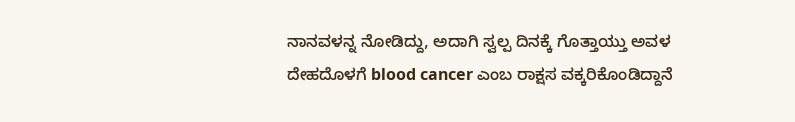ನಾನವಳನ್ನ ನೋಡಿದ್ದು, ಅದಾಗಿ ಸ್ವಲ್ಪ ದಿನಕ್ಕೆ ಗೊತ್ತಾಯ್ತು ಅವಳ ದೇಹದೊಳಗೆ blood cancer ಎಂಬ ರಾಕ್ಷಸ ವಕ್ಕರಿಕೊಂಡಿದ್ದಾನೆ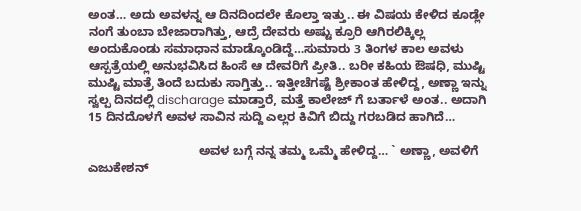ಅಂತ… ಅದು ಅವಳನ್ನ ಆ ದಿನದಿಂದಲೇ ಕೊಲ್ತಾ ಇತ್ತು.. ಈ ವಿಷಯ ಕೇಳಿದ ಕೂಡ್ಲೇ ನಂಗೆ ತುಂಬಾ ಬೇಜಾರಾಗಿತ್ತು, ಆದ್ರೆ ದೇವರು ಅಷ್ಟು ಕ್ರೂರಿ ಆಗಿರಲಿಕ್ಕಿಲ್ಲ ಅಂದುಕೊಂಡು ಸಮಾಧಾನ ಮಾಡ್ಕೊಂಡಿದ್ದೆ…ಸುಮಾರು 3 ತಿಂಗಳ ಕಾಲ ಅವಳು ಆಸ್ಪತ್ರೆಯಲ್ಲಿ ಅನುಭವಿಸಿದ ಹಿಂಸೆ ಆ ದೇವರಿಗೆ ಪ್ರೀತಿ.. ಬರೀ ಕಹಿಯ ಔಷಧಿ, ಮುಷ್ಟಿ ಮುಷ್ಟಿ ಮಾತ್ರೆ ತಿಂದೆ ಬದುಕು ಸಾಗ್ತಿತ್ತು.. ಇತ್ತೀಚೆಗಷ್ಟೆ ಶ್ರೀಕಾಂತ ಹೇಳಿದ್ದ, ಅಣ್ಣಾ ಇನ್ನು ಸ್ವಲ್ಪ ದಿನದಲ್ಲಿ discharage ಮಾಡ್ತಾರೆ, ಮತ್ತೆ ಕಾಲೇಜ್ ಗೆ ಬರ್ತಾಳೆ ಅಂತ.. ಅದಾಗಿ 15 ದಿನದೊಳಗೆ ಅವಳ ಸಾವಿನ ಸುದ್ದಿ ಎಲ್ಲರ ಕಿವಿಗೆ ಬಿದ್ದು ಗರಬಡಿದ ಹಾಗಿದೆ…

                                ಅವಳ ಬಗ್ಗೆ ನನ್ನ ತಮ್ಮ ಒಮ್ಮೆ ಹೇಳಿದ್ದ… ` ಅಣ್ಣಾ, ಅವಳಿಗೆ ಎಜುಕೇಶನ್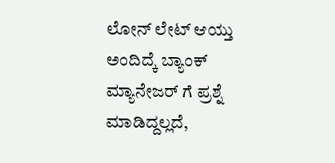ಲೋನ್ ಲೇಟ್ ಆಯ್ತು ಅಂದಿದ್ಕೆ ಬ್ಯಾಂಕ್ ಮ್ಯಾನೇಜರ್ ಗೆ ಪ್ರಶ್ನೆ ಮಾಡಿದ್ದಲ್ಲದೆ,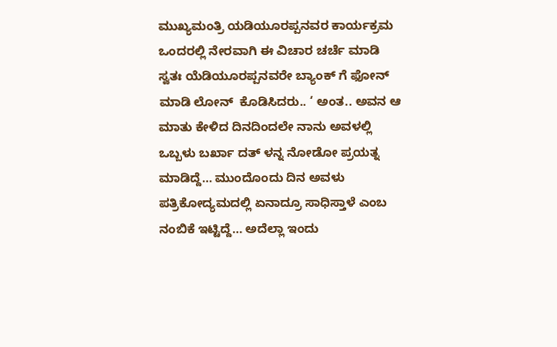ಮುಖ್ಯಮಂತ್ರಿ ಯಡಿಯೂರಪ್ಪನವರ ಕಾರ್ಯಕ್ರಮ ಒಂದರಲ್ಲಿ ನೇರವಾಗಿ ಈ ವಿಚಾರ ಚರ್ಚೆ ಮಾಡಿ ಸ್ವತಃ ಯೆಡಿಯೂರಪ್ಪನವರೇ ಬ್ಯಾಂಕ್ ಗೆ ಫೋನ್ ಮಾಡಿ ಲೋನ್  ಕೊಡಿಸಿದರು.. ‘ ಅಂತ.. ಅವನ ಆ ಮಾತು ಕೇಳಿದ ದಿನದಿಂದಲೇ ನಾನು ಅವಳಲ್ಲಿ ಒಬ್ಬಳು ಬರ್ಖಾ ದತ್ ಳನ್ನ ನೋಡೋ ಪ್ರಯತ್ನ ಮಾಡಿದ್ದೆ… ಮುಂದೊಂದು ದಿನ ಅವಳು ಪತ್ರಿಕೋದ್ಯಮದಲ್ಲಿ ಏನಾದ್ರೂ ಸಾಧಿಸ್ತಾಳೆ ಎಂಬ ನಂಬಿಕೆ ಇಟ್ಟಿದ್ದೆ… ಅದೆಲ್ಲಾ ಇಂದು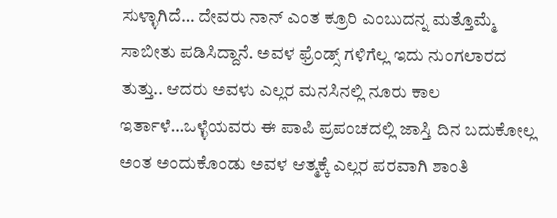ಸುಳ್ಳಾಗಿದೆ… ದೇವರು ನಾನ್ ಎಂತ ಕ್ರೂರಿ ಎಂಬುದನ್ನ ಮತ್ತೊಮ್ಮೆ ಸಾಬೀತು ಪಡಿಸಿದ್ದಾನೆ. ಅವಳ ಫ್ರೆಂಡ್ಸ್ ಗಳಿಗೆಲ್ಲ ಇದು ನುಂಗಲಾರದ ತುತ್ತು.. ಆದರು ಅವಳು ಎಲ್ಲರ ಮನಸಿನಲ್ಲಿ ನೂರು ಕಾಲ ಇರ್ತಾಳೆ…ಒಳ್ಳೆಯವರು ಈ ಪಾಪಿ ಪ್ರಪಂಚದಲ್ಲಿ ಜಾಸ್ತಿ ದಿನ ಬದುಕೋಲ್ಲ ಅಂತ ಅಂದುಕೊಂಡು ಅವಳ ಆತ್ಮಕ್ಕೆ ಎಲ್ಲರ ಪರವಾಗಿ ಶಾಂತಿ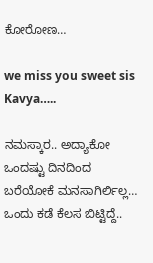ಕೋರೋಣ…

we miss you sweet sis Kavya…..

ನಮಸ್ಕಾರ.. ಅದ್ಯಾಕೋ ಒಂದಷ್ಟು ದಿನದಿಂದ ಬರೆಯೋಕೆ ಮನಸಾಗಿರ್ಲಿಲ್ಲ… ಒಂದು ಕಡೆ ಕೆಲಸ ಬಿಟ್ಟಿದ್ದೆ..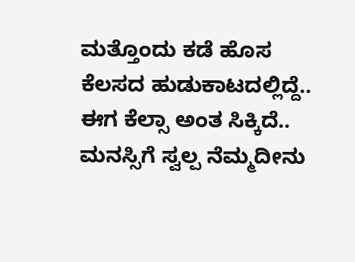ಮತ್ತೊಂದು ಕಡೆ ಹೊಸ ಕೆಲಸದ ಹುಡುಕಾಟದಲ್ಲಿದ್ದೆ.. ಈಗ ಕೆಲ್ಸಾ ಅಂತ ಸಿಕ್ಕಿದೆ.. ಮನಸ್ಸಿಗೆ ಸ್ವಲ್ಪ ನೆಮ್ಮದೀನು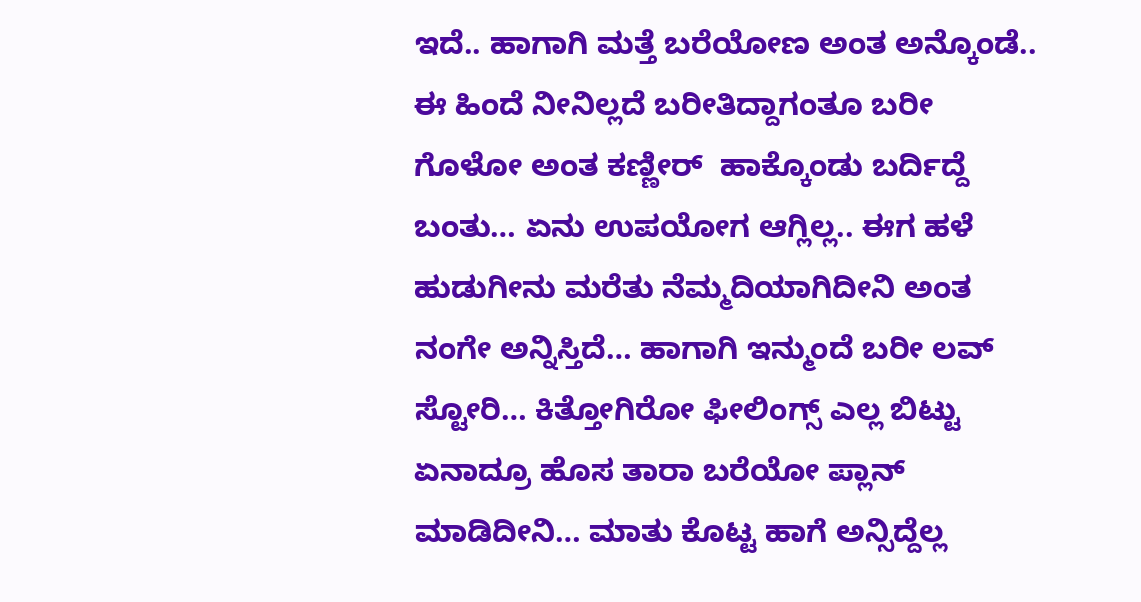ಇದೆ.. ಹಾಗಾಗಿ ಮತ್ತೆ ಬರೆಯೋಣ ಅಂತ ಅನ್ಕೊಂಡೆ.. ಈ ಹಿಂದೆ ನೀನಿಲ್ಲದೆ ಬರೀತಿದ್ದಾಗಂತೂ ಬರೀ ಗೊಳೋ ಅಂತ ಕಣ್ಣೀರ್  ಹಾಕ್ಕೊಂಡು ಬರ್ದಿದ್ದೆ ಬಂತು… ಏನು ಉಪಯೋಗ ಆಗ್ಲಿಲ್ಲ.. ಈಗ ಹಳೆ ಹುಡುಗೀನು ಮರೆತು ನೆಮ್ಮದಿಯಾಗಿದೀನಿ ಅಂತ ನಂಗೇ ಅನ್ನಿಸ್ತಿದೆ… ಹಾಗಾಗಿ ಇನ್ಮುಂದೆ ಬರೀ ಲವ್ ಸ್ಟೋರಿ… ಕಿತ್ತೋಗಿರೋ ಫೀಲಿಂಗ್ಸ್ ಎಲ್ಲ ಬಿಟ್ಟು ಏನಾದ್ರೂ ಹೊಸ ತಾರಾ ಬರೆಯೋ ಪ್ಲಾನ್ ಮಾಡಿದೀನಿ… ಮಾತು ಕೊಟ್ಟ ಹಾಗೆ ಅನ್ಸಿದ್ದೆಲ್ಲ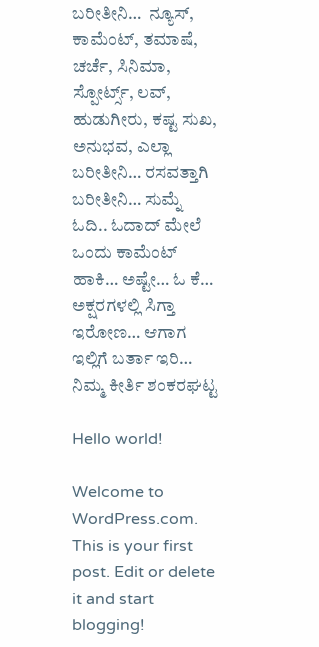ಬರೀತೀನಿ…  ನ್ಯೂಸ್, ಕಾಮೆಂಟ್, ತಮಾಷೆ, ಚರ್ಚೆ, ಸಿನಿಮಾ, ಸ್ಪೋರ್ಟ್ಸ್, ಲವ್, ಹುಡುಗೀರು, ಕಷ್ಟ ಸುಖ, ಅನುಭವ, ಎಲ್ಲಾ ಬರೀತೀನಿ… ರಸವತ್ತಾಗಿ ಬರೀತೀನಿ… ಸುಮ್ನೆ ಓದಿ.. ಓದಾದ್ ಮೇಲೆ ಒಂದು ಕಾಮೆಂಟ್ ಹಾಕಿ… ಅಷ್ಟೇ… ಓ ಕೆ… ಅಕ್ಷರಗಳಲ್ಲಿ ಸಿಗ್ತಾ ಇರೋಣ… ಆಗಾಗ ಇಲ್ಲಿಗೆ ಬರ್ತಾ ಇರಿ… ನಿಮ್ಮ ಕೀರ್ತಿ ಶಂಕರಘಟ್ಟ

Hello world!

Welcome to WordPress.com. This is your first post. Edit or delete it and start blogging!